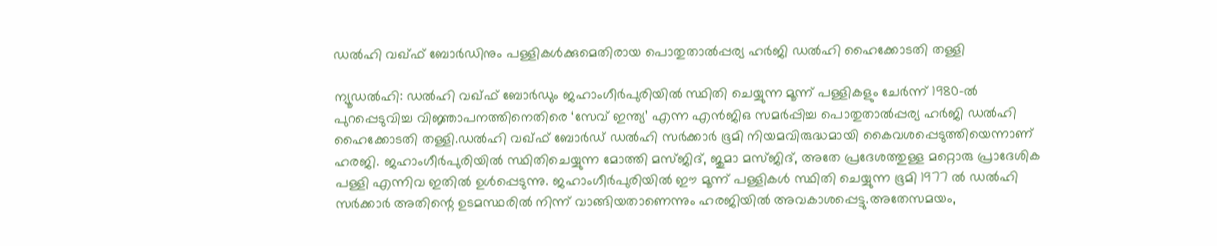ഡല്‍ഹി വഖ്ഫ് ബോര്‍ഡിനും പള്ളികള്‍ക്കുമെതിരായ പൊതുതാല്‍പ്പര്യ ഹർജി ഡല്‍ഹി ഹൈക്കോടതി തള്ളി

ന്യൂഡല്‍ഹി: ഡല്‍ഹി വഖ്ഫ് ബോര്‍ഡും ജഹാംഗീര്‍പുരിയില്‍ സ്ഥിതി ചെയ്യുന്ന മൂന്ന് പള്ളികളും ചേര്‍ന്ന് 1980-ല്‍ പുറപ്പെടുവിച്ച വിജ്ഞാപനത്തിനെതിരെ ‘സേവ് ഇന്ത്യ’ എന്ന എന്‍ജിഒ സമര്‍പ്പിച്ച പൊതുതാല്‍പ്പര്യ ഹർജി ഡല്‍ഹി ഹൈക്കോടതി തള്ളി.ഡല്‍ഹി വഖ്ഫ് ബോര്‍ഡ് ഡല്‍ഹി സര്‍ക്കാര്‍ ഭൂമി നിയമവിരുദ്ധമായി കൈവശപ്പെടുത്തിയെന്നാണ് ഹരജി. ജഹാംഗീര്‍പുരിയില്‍ സ്ഥിതിചെയ്യുന്ന മോത്തി മസ്ജിദ്, ജുമാ മസ്ജിദ്, അതേ പ്രദേശത്തുള്ള മറ്റൊരു പ്രാദേശിക പള്ളി എന്നിവ ഇതില്‍ ഉള്‍പ്പെടുന്നു. ജഹാംഗീര്‍പുരിയില്‍ ഈ മൂന്ന് പള്ളികള്‍ സ്ഥിതി ചെയ്യുന്ന ഭൂമി 1977 ല്‍ ഡല്‍ഹി സര്‍ക്കാര്‍ അതിന്റെ ഉടമസ്ഥരില്‍ നിന്ന് വാങ്ങിയതാണെന്നും ഹരജിയില്‍ അവകാശപ്പെട്ടു.അതേസമയം,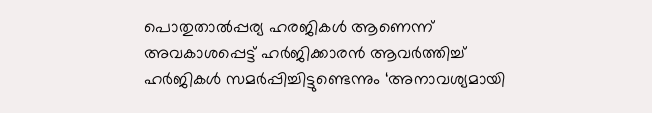പൊതുതാല്‍പ്പര്യ ഹരജികള്‍ ആണെന്ന് അവകാശപ്പെട്ട് ഹര്‍ജിക്കാരന്‍ ആവര്‍ത്തിച്ച് ഹര്‍ജികള്‍ സമര്‍പ്പിച്ചിട്ടുണ്ടെന്നും ‘അനാവശ്യമായി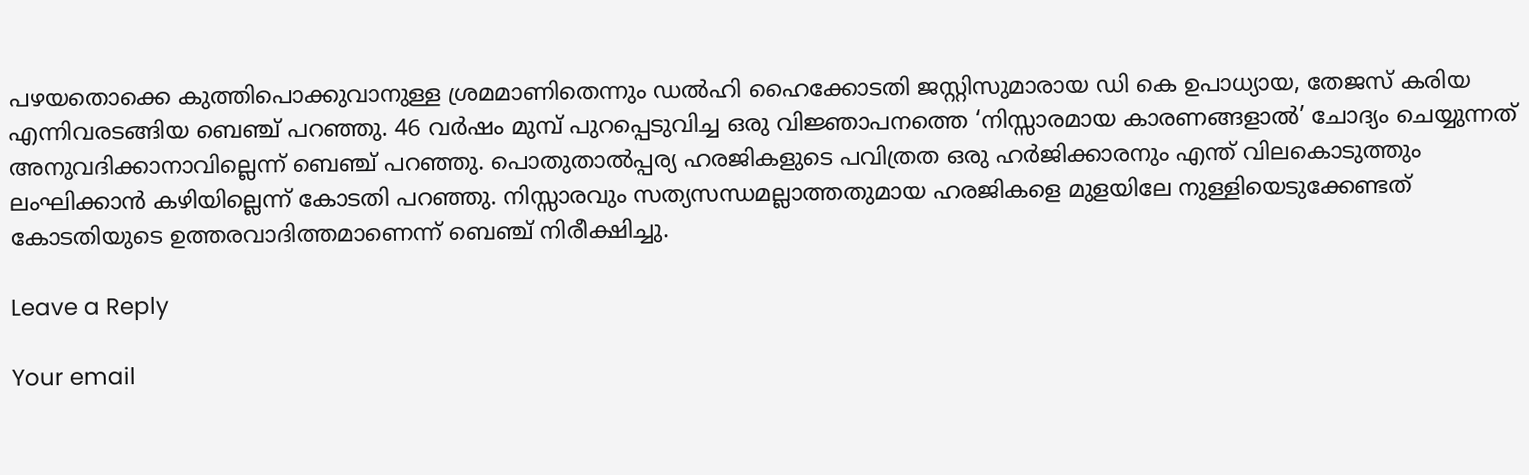പഴയതൊക്കെ കുത്തിപൊക്കുവാനുള്ള ശ്രമമാണിതെന്നും ഡല്‍ഹി ഹൈക്കോടതി ജസ്റ്റിസുമാരായ ഡി കെ ഉപാധ്യായ, തേജസ് കരിയ എന്നിവരടങ്ങിയ ബെഞ്ച് പറഞ്ഞു. 46 വര്‍ഷം മുമ്പ് പുറപ്പെടുവിച്ച ഒരു വിജ്ഞാപനത്തെ ‘നിസ്സാരമായ കാരണങ്ങളാല്‍’ ചോദ്യം ചെയ്യുന്നത് അനുവദിക്കാനാവില്ലെന്ന് ബെഞ്ച് പറഞ്ഞു. പൊതുതാല്‍പ്പര്യ ഹരജികളുടെ പവിത്രത ഒരു ഹര്‍ജിക്കാരനും എന്ത് വിലകൊടുത്തും ലംഘിക്കാന്‍ കഴിയില്ലെന്ന് കോടതി പറഞ്ഞു. നിസ്സാരവും സത്യസന്ധമല്ലാത്തതുമായ ഹരജികളെ മുളയിലേ നുള്ളിയെടുക്കേണ്ടത് കോടതിയുടെ ഉത്തരവാദിത്തമാണെന്ന് ബെഞ്ച് നിരീക്ഷിച്ചു.

Leave a Reply

Your email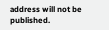address will not be published.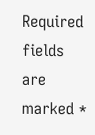Required fields are marked *